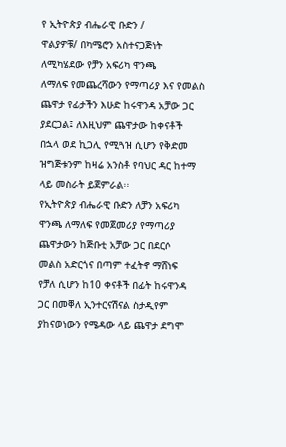የ ኢትዮጵያ ብሔራዊ ቡድን /
ዋልያዎቹ/ በካሜሮን አስተናጋጅነት
ለሚካሄደው የቻን አፍሪካ ዋንጫ
ለማለፍ የመጨረሻውን የማጣሪያ እና የመልስ
ጨዋታ የፊታችን እሁድ ከሩዋንዳ አቻው ጋር
ያደርጋል፤ ለእዚህም ጨዋታው ከቀናቶች
በኋላ ወደ ኪጋሊ የሚጓዝ ሲሆን የቅድመ
ዝግጅቱንም ከዛሬ አንስቶ የባህር ዳር ከተማ
ላይ መስራት ይጀምራል፡፡
የኢትዮጵያ ብሔራዊ ቡድን ለቻን አፍሪካ
ዋንጫ ለማለፍ የመጀመሪያ የማጣሪያ
ጨዋታውን ከጅቡቲ አቻው ጋር በደርሶ
መልስ አድርጎና በጣም ተፈትኖ ማሸነፍ
የቻለ ሲሆን ከ10 ቀናቶች በፊት ከሩዋንዳ
ጋር በመቐለ ኢንተርናሽናል ስታዲየም
ያከናወነውን የሜዳው ላይ ጨዋታ ደግሞ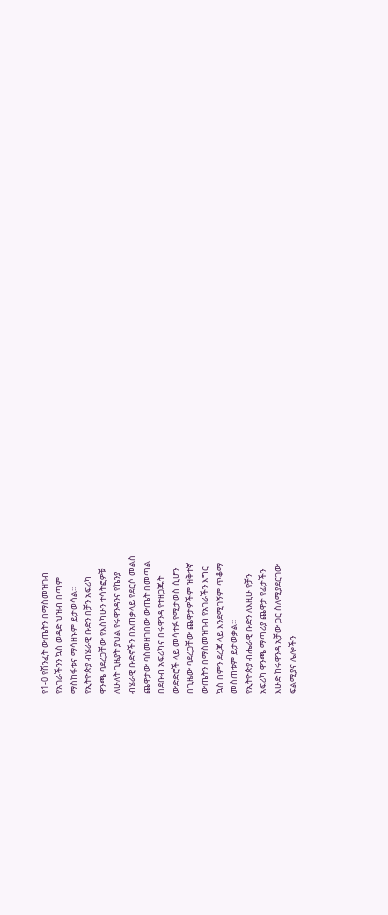የ1-0 የሽንፈት ውጤትን በማስመዝገብ
የአገራችንን ኳስ ወዳድ ህዝብ በጣም
ማስከፋቱና ማሳዘኑም ይታወሳል፡፡
የኢትዮጵያ ብሄራዊ ቡድን በቻን አፍሪካ
ዋንጫ ባደረጋቸው የእስካሁን ተሳትፎዎቹ
ለሁለት ጊዜያት ያህል የሩዋንዳንና የኬንያ
ብሄራዊ ቡድኖችን በአጠቃላይ የደርሶ መልስ
ጨዋታው ባስመዘገበው ውጤት በመጣል
በደቡብ አፍሪካና በሩዋንዳ የተዘጋጁት
ውድድሮች ላይ መሳተፉ የሚታወስ ሲሆን
በጊዜው ባደረጋቸው ጨዋታዎችም ዝቅተኛ
ውጤትን በማስመዝገብ የአገራችን እግር
ኳስ በምን ደረጃ ላይ እንደሚገኝም ጥቆማ
መስጠቱም ይታወቃል፡፡
የኢትዮጵያ ብሔራዊ ቡድን ለእዚሁ የቻን
አፍሪካ ዋንጫ ማጣሪያ ጨዋታ የፊታችን
እሁድ ከሩዋንዳ አቻው ጋር ስለሚያደርገው
ፍልሚያና ሌሎችን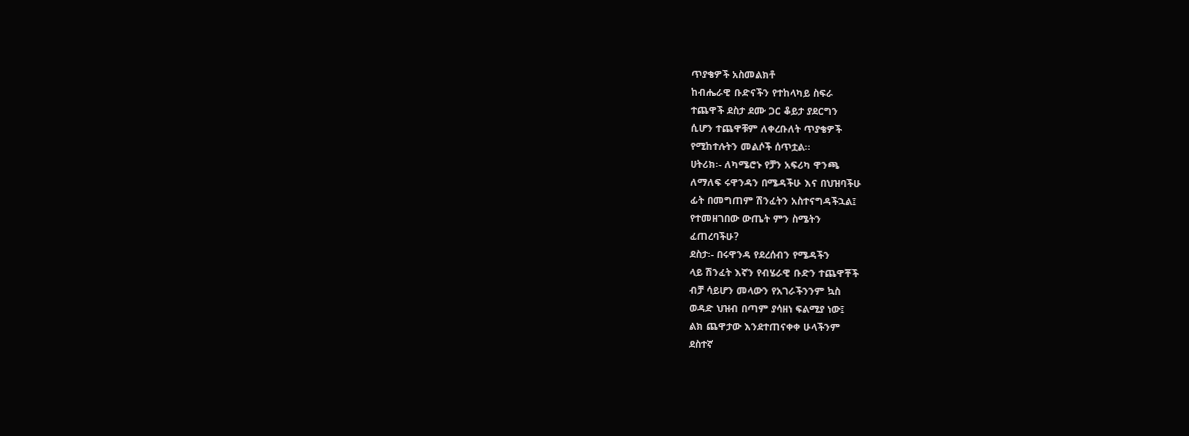ጥያቄዎች አስመልክቶ
ከብሔራዊ ቡድናችን የተከላካይ ስፍራ
ተጨዋች ደስታ ደሙ ጋር ቆይታ ያደርግን
ሲሆን ተጨዋቹም ለቀረቡለት ጥያቄዎች
የሚከተሉትን መልሶች ሰጥቷል፡፡
ሀትሪክ፡- ለካሜሮኑ የቻን አፍሪካ ዋንጫ
ለማለፍ ሩዋንዳን በሜዳችሁ እና በህዝባችሁ
ፊት በመግጠም ሽንፈትን አስተናግዳችኋል፤
የተመዘገበው ውጤት ምን ስሜትን
ፈጠረባችሁ?
ደስታ፡- በሩዋንዳ የደረሰብን የሜዳችን
ላይ ሽንፈት እኛን የብሄራዊ ቡድን ተጨዋቾች
ብቻ ሳይሆን መላውን የአገራችንንም ኳስ
ወዳድ ህዝብ በጣም ያሳዘነ ፍልሚያ ነው፤
ልክ ጨዋታው እንደተጠናቀቀ ሁላችንም
ደስተኛ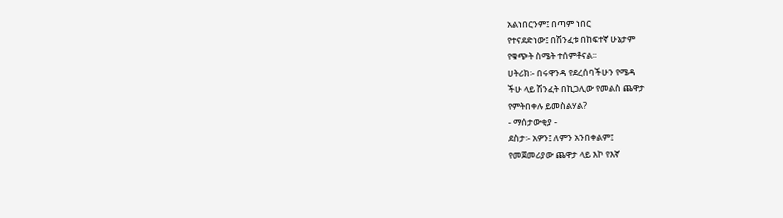አልነበርንም፤ በጣም ነበር
የተናደድነው፤ በሽንፈቱ በከፍተኛ ሁኔታም
የቁጭት ስሜት ተሰምቶናል፡፡
ሀትሪክ፡- በሩዋንዳ የደረሰባችሁን የሜዳ
ችሁ ላይ ሽንፈት በኪጋሊው የመልስ ጨዋታ
የምትበቀሉ ይመስልሃል?
- ማሰታውቂያ -
ደስታ፡- አዎን፤ ለምን አንበቀልም፤
የመጀመሪያው ጨዋታ ላይ እኮ የእኛ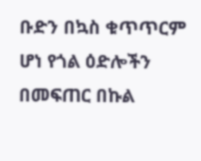ቡድን በኳስ ቁጥጥርም ሆነ የጎል ዕድሎችን
በመፍጠር በኩል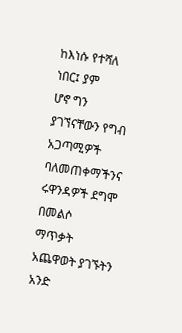ከእነሱ የተሻለ ነበር፤ ያም
ሆኖ ግን ያገኘናቸውን የግብ አጋጣሚዎች
ባለመጠቀማችንና ሩዋንዳዎች ደግሞ በመልሶ
ማጥቃት አጨዋወት ያገኙትን አንድ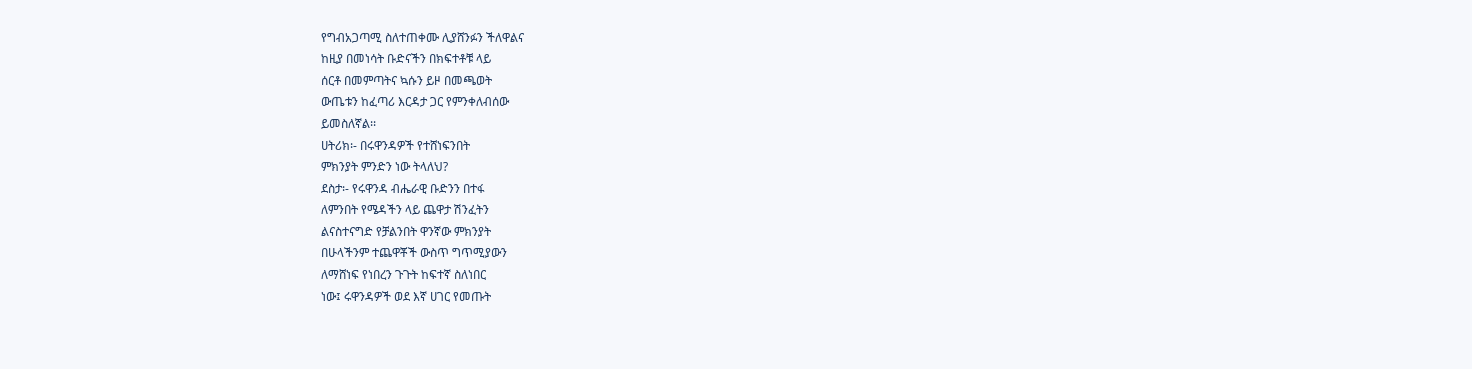የግብአጋጣሚ ስለተጠቀሙ ሊያሸንፉን ችለዋልና
ከዚያ በመነሳት ቡድናችን በክፍተቶቹ ላይ
ሰርቶ በመምጣትና ኳሱን ይዞ በመጫወት
ውጤቱን ከፈጣሪ እርዳታ ጋር የምንቀለብሰው
ይመስለኛል፡፡
ሀትሪክ፡- በሩዋንዳዎች የተሸነፍንበት
ምክንያት ምንድን ነው ትላለህ?
ደስታ፡- የሩዋንዳ ብሔራዊ ቡድንን በተፋ
ለምንበት የሜዳችን ላይ ጨዋታ ሽንፈትን
ልናስተናግድ የቻልንበት ዋንኛው ምክንያት
በሁላችንም ተጨዋቾች ውስጥ ግጥሚያውን
ለማሸነፍ የነበረን ጉጉት ከፍተኛ ስለነበር
ነው፤ ሩዋንዳዎች ወደ እኛ ሀገር የመጡት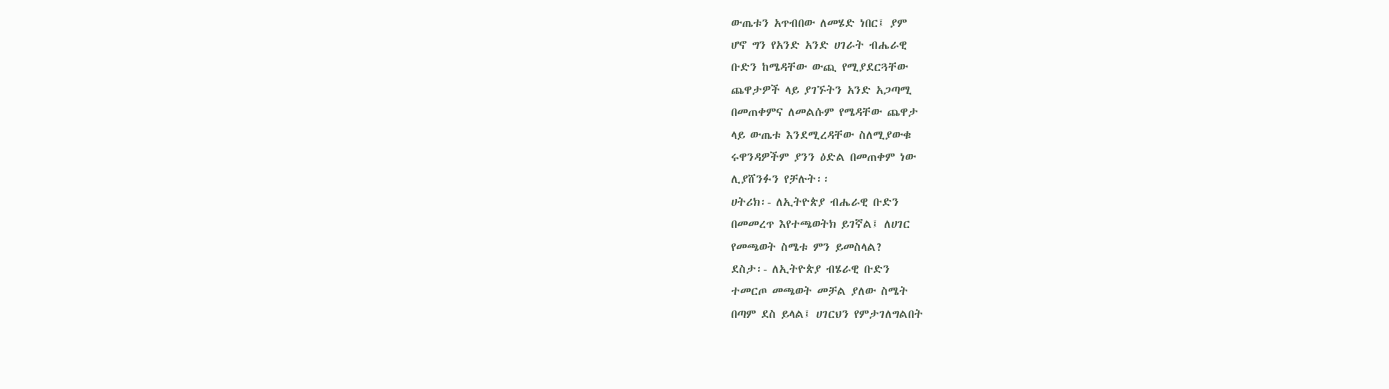ውጤቱን አጥብበው ለመሄድ ነበር፤ ያም
ሆኖ ግን የአንድ አንድ ሀገራት ብሔራዊ
ቡድን ከሜዳቸው ውጪ የሚያደርጓቸው
ጨዋታዎች ላይ ያገኙትን አንድ አጋጣሚ
በመጠቀምና ለመልሱም የሜዳቸው ጨዋታ
ላይ ውጤቱ እንደሚረዳቸው ስለሚያውቁ
ሩዋንዳዎችም ያንን ዕድል በመጠቀም ነው
ሊያሸንፉን የቻሉት፡፡
ሀትሪክ፡- ለኢትዮጵያ ብሔራዊ ቡድን
በመመረጥ እየተጫወትክ ይገኛል፤ ለሀገር
የመጫወት ስሜቱ ምን ይመስላል?
ደስታ፡- ለኢትዮጵያ ብሄራዊ ቡድን
ተመርጦ መጫወት መቻል ያለው ስሜት
በጣም ደስ ይላል፤ ሀገርህን የምታገለግልበት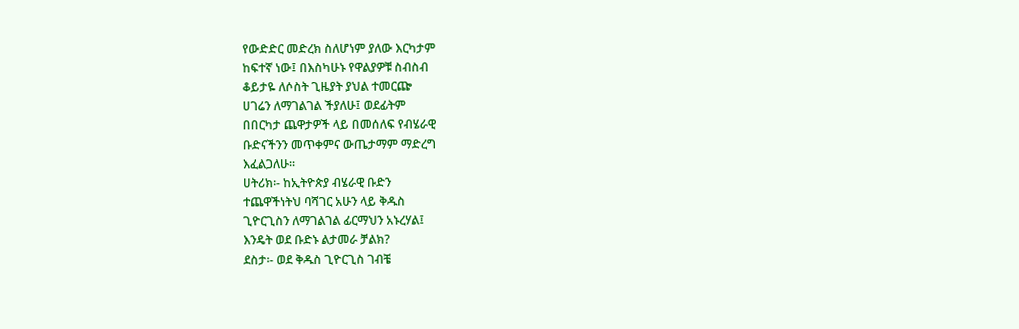የውድድር መድረክ ስለሆነም ያለው እርካታም
ከፍተኛ ነው፤ በእስካሁኑ የዋልያዎቹ ስብስብ
ቆይታዬ ለሶስት ጊዜያት ያህል ተመርጬ
ሀገሬን ለማገልገል ችያለሁ፤ ወደፊትም
በበርካታ ጨዋታዎች ላይ በመሰለፍ የብሄራዊ
ቡድናችንን መጥቀምና ውጤታማም ማድረግ
እፈልጋለሁ፡፡
ሀትሪክ፡- ከኢትዮጵያ ብሄራዊ ቡድን
ተጨዋችነትህ ባሻገር አሁን ላይ ቅዱስ
ጊዮርጊስን ለማገልገል ፊርማህን አኑረሃል፤
እንዴት ወደ ቡድኑ ልታመራ ቻልክ?
ደስታ፡- ወደ ቅዱስ ጊዮርጊስ ገብቼ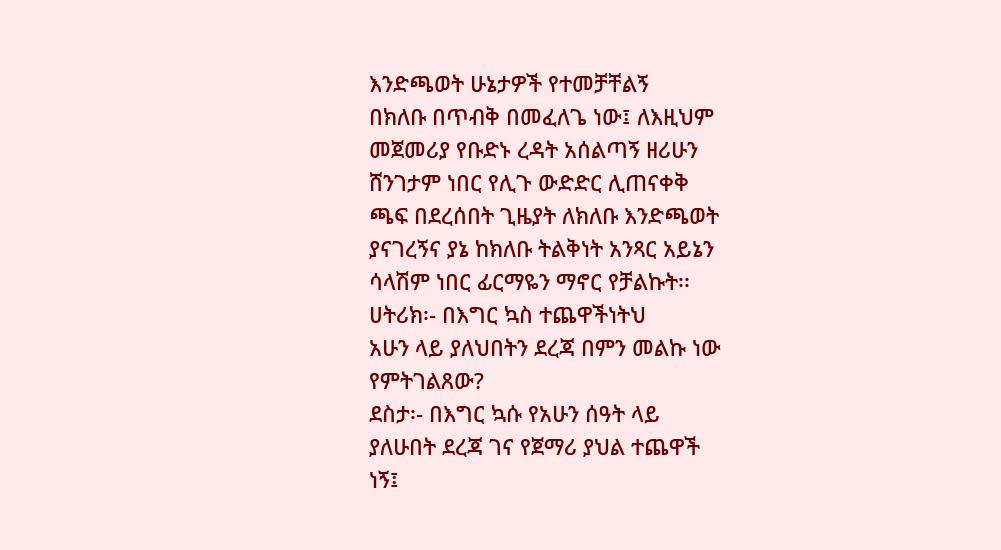እንድጫወት ሁኔታዎች የተመቻቸልኝ
በክለቡ በጥብቅ በመፈለጌ ነው፤ ለእዚህም
መጀመሪያ የቡድኑ ረዳት አሰልጣኝ ዘሪሁን
ሸንገታም ነበር የሊጉ ውድድር ሊጠናቀቅ
ጫፍ በደረሰበት ጊዜያት ለክለቡ እንድጫወት
ያናገረኝና ያኔ ከክለቡ ትልቅነት አንጻር አይኔን
ሳላሽም ነበር ፊርማዬን ማኖር የቻልኩት፡፡
ሀትሪክ፡- በእግር ኳስ ተጨዋችነትህ
አሁን ላይ ያለህበትን ደረጃ በምን መልኩ ነው
የምትገልጸው?
ደስታ፡- በእግር ኳሱ የአሁን ሰዓት ላይ
ያለሁበት ደረጃ ገና የጀማሪ ያህል ተጨዋች
ነኝ፤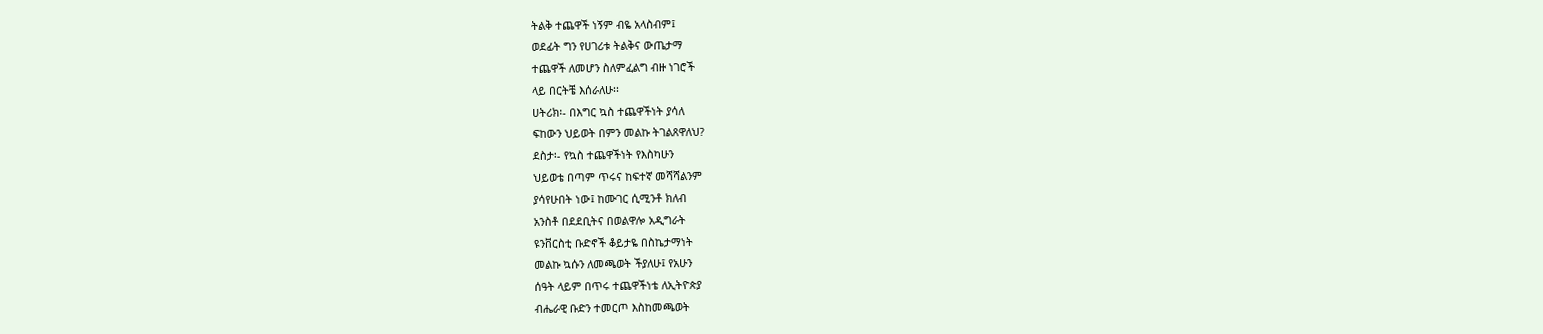ትልቅ ተጨዋች ነኝም ብዬ አላስብም፤
ወደፊት ግን የሀገሪቱ ትልቅና ውጤታማ
ተጨዋች ለመሆን ስለምፈልግ ብዙ ነገሮች
ላይ በርትቼ እሰራለሁ፡፡
ሀትሪክ፡- በእግር ኳስ ተጨዋችነት ያሳለ
ፍከውን ህይወት በምን መልኩ ትገልጸዋለህ?
ደስታ፡- የኳስ ተጨዋችነት የእስካሁን
ህይወቴ በጣም ጥሩና ከፍተኛ መሻሻልንም
ያሳየሁበት ነው፤ ከሙገር ሲሚንቶ ክለብ
አንስቶ በደደቢትና በወልዋሎ አዲግራት
ዩንቨርስቲ ቡድኖች ቆይታዬ በስኬታማነት
መልኩ ኳሱን ለመጫወት ችያለሁ፤ የአሁን
ሰዓት ላይም በጥሩ ተጨዋችነቴ ለኢትዮጵያ
ብሔራዊ ቡድን ተመርጦ እስከመጫወት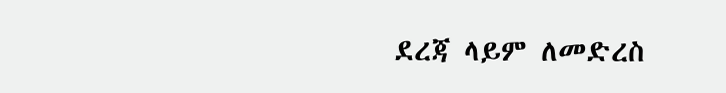ደረጃ ላይም ለመድረስ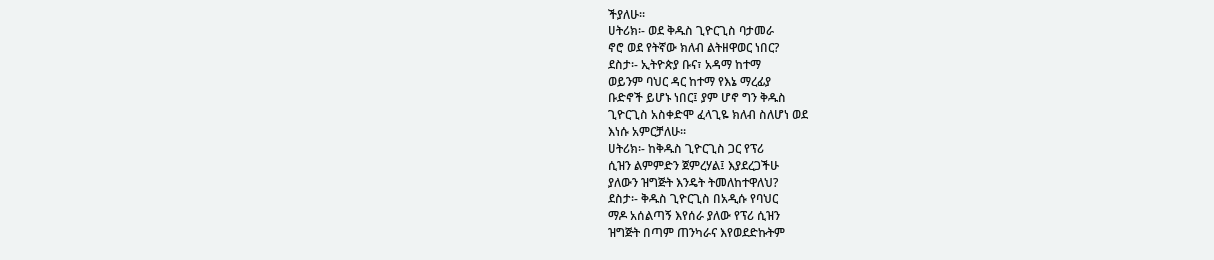ችያለሁ፡፡
ሀትሪክ፡- ወደ ቅዱስ ጊዮርጊስ ባታመራ
ኖሮ ወደ የትኛው ክለብ ልትዘዋወር ነበር?
ደስታ፡- ኢትዮጵያ ቡና፣ አዳማ ከተማ
ወይንም ባህር ዳር ከተማ የእኔ ማረፊያ
ቡድኖች ይሆኑ ነበር፤ ያም ሆኖ ግን ቅዱስ
ጊዮርጊስ አስቀድሞ ፈላጊዬ ክለብ ስለሆነ ወደ
እነሱ አምርቻለሁ፡፡
ሀትሪክ፡- ከቅዱስ ጊዮርጊስ ጋር የፕሪ
ሲዝን ልምምድን ጀምረሃል፤ እያደረጋችሁ
ያለውን ዝግጅት እንዴት ትመለከተዋለህ?
ደስታ፡- ቅዱስ ጊዮርጊስ በአዲሱ የባህር
ማዶ አሰልጣኝ እየሰራ ያለው የፕሪ ሲዝን
ዝግጅት በጣም ጠንካራና እየወደድኩትም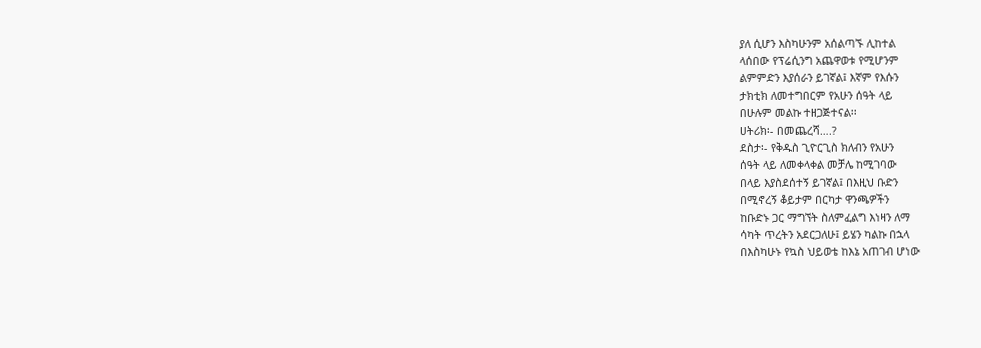ያለ ሲሆን እስካሁንም አሰልጣኙ ሊከተል
ላሰበው የፕሬሲንግ አጨዋወቱ የሚሆንም
ልምምድን እያሰራን ይገኛል፤ እኛም የእሱን
ታክቲክ ለመተግበርም የአሁን ሰዓት ላይ
በሁሉም መልኩ ተዘጋጅተናል፡፡
ሀትሪክ፡- በመጨረሻ….?
ደስታ፡- የቅዱስ ጊዮርጊስ ክለብን የአሁን
ሰዓት ላይ ለመቀላቀል መቻሌ ከሚገባው
በላይ እያስደሰተኝ ይገኛል፤ በእዚህ ቡድን
በሚኖረኝ ቆይታም በርካታ ዋንጫዎችን
ከቡድኑ ጋር ማግኘት ስለምፈልግ እነዛን ለማ
ሳካት ጥረትን አደርጋለሁ፤ ይሄን ካልኩ በኋላ
በእስካሁኑ የኳስ ህይወቴ ከእኔ አጠገብ ሆነው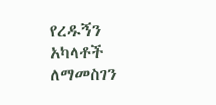የረዱኝን አካላቶች ለማመስገን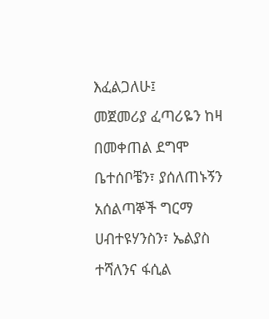እፈልጋለሁ፤
መጀመሪያ ፈጣሪዬን ከዛ በመቀጠል ደግሞ
ቤተሰቦቼን፣ ያሰለጠኑኝን አሰልጣኞች ግርማ
ሀብተዩሃንስን፣ ኤልያስ ተሻለንና ፋሲል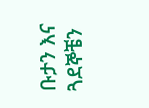ቡታን እና ጓደኞቼን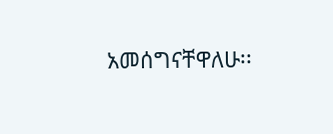አመሰግናቸዋለሁ፡፡